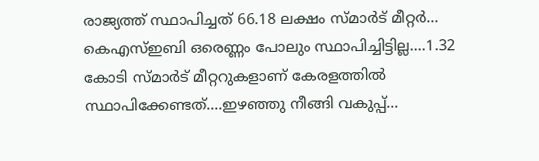രാജ്യത്ത് സ്ഥാപിച്ചത് 66.18 ലക്ഷം സ്മാർട് മീറ്റർ... കെഎസ്ഇബി ഒരെണ്ണം പോലും സ്ഥാപിച്ചിട്ടില്ല....1.32 കോടി സ്മാർട് മീറ്ററുകളാണ് കേരളത്തിൽ സ്ഥാപിക്കേണ്ടത്....ഇഴഞ്ഞു നീങ്ങി വകുപ്പ്...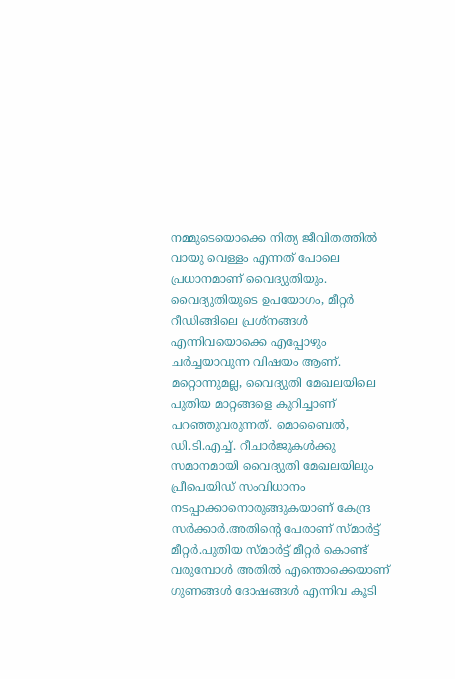നമ്മുടെയൊക്കെ നിത്യ ജീവിതത്തിൽ വായു വെള്ളം എന്നത് പോലെ പ്രധാനമാണ് വൈദ്യുതിയും. വൈദ്യുതിയുടെ ഉപയോഗം, മീറ്റർ റീഡിങ്ങിലെ പ്രശ്നങ്ങൾ എന്നിവയൊക്കെ എപ്പോഴും ചർച്ചയാവുന്ന വിഷയം ആണ്. മറ്റൊന്നുമല്ല, വൈദ്യുതി മേഖലയിലെ പുതിയ മാറ്റങ്ങളെ കുറിച്ചാണ് പറഞ്ഞുവരുന്നത്. മൊബൈൽ, ഡി.ടി.എച്ച്. റീചാർജുകൾക്കു സമാനമായി വൈദ്യുതി മേഖലയിലും പ്രീപെയിഡ് സംവിധാനം നടപ്പാക്കാനൊരുങ്ങുകയാണ് കേന്ദ്ര സർക്കാർ.അതിന്റെ പേരാണ് സ്മാർട്ട് മീറ്റർ.പുതിയ സ്മാർട്ട് മീറ്റർ കൊണ്ട് വരുമ്പോൾ അതിൽ എന്തൊക്കെയാണ് ഗുണങ്ങൾ ദോഷങ്ങൾ എന്നിവ കൂടി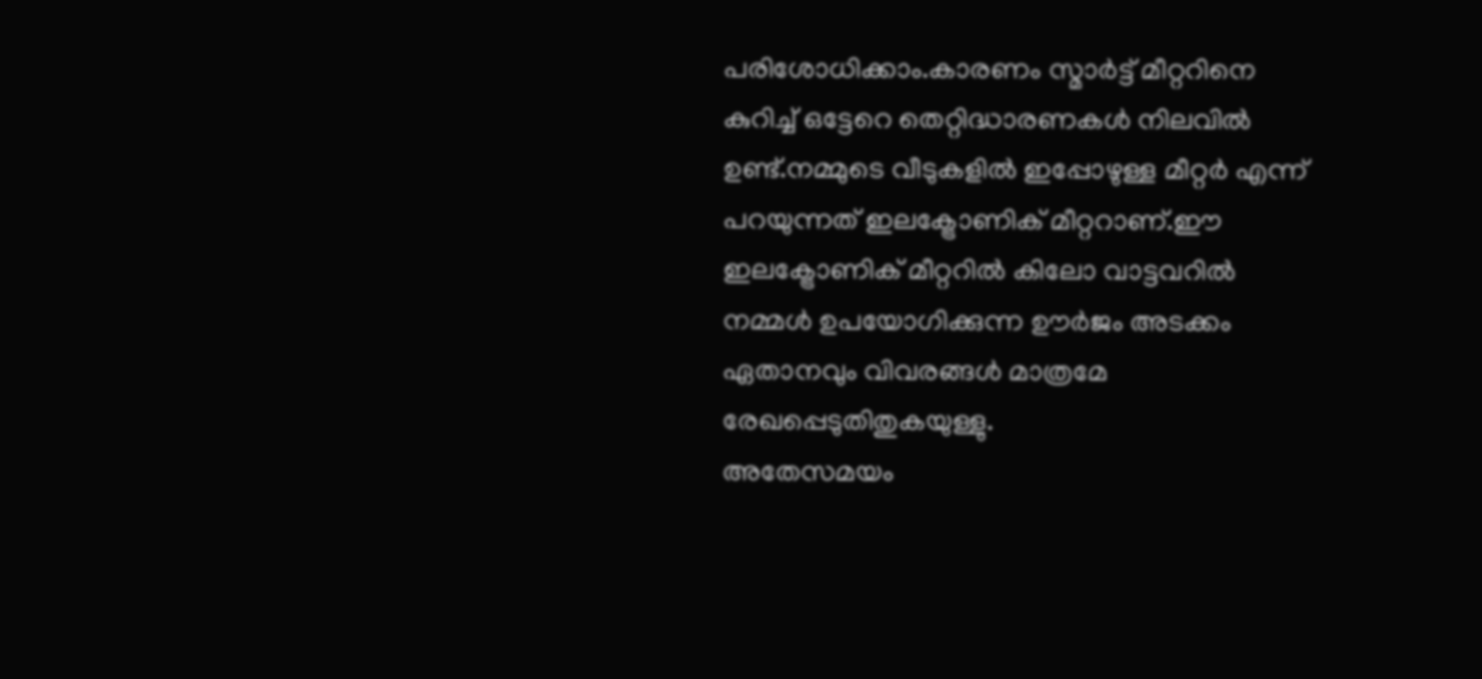പരിശോധിക്കാം.കാരണം സ്മാർട്ട് മീറ്ററിനെ കുറിച്ച് ഒട്ടേറെ തെറ്റിദ്ധാരണകൾ നിലവിൽ ഉണ്ട്.നമ്മുടെ വീടുകളിൽ ഇപ്പോഴുള്ള മീറ്റർ എന്ന് പറയുന്നത് ഇലക്ട്രോണിക് മീറ്ററാണ്.ഈ ഇലക്ട്രോണിക് മീറ്ററിൽ കിലോ വാട്ടവറിൽ നമ്മൾ ഉപയോഗിക്കുന്ന ഊർജം അടക്കം ഏതാനവും വിവരങ്ങൾ മാത്രമേ രേഖപ്പെടുതിതുകയുള്ളു.
അതേസമയം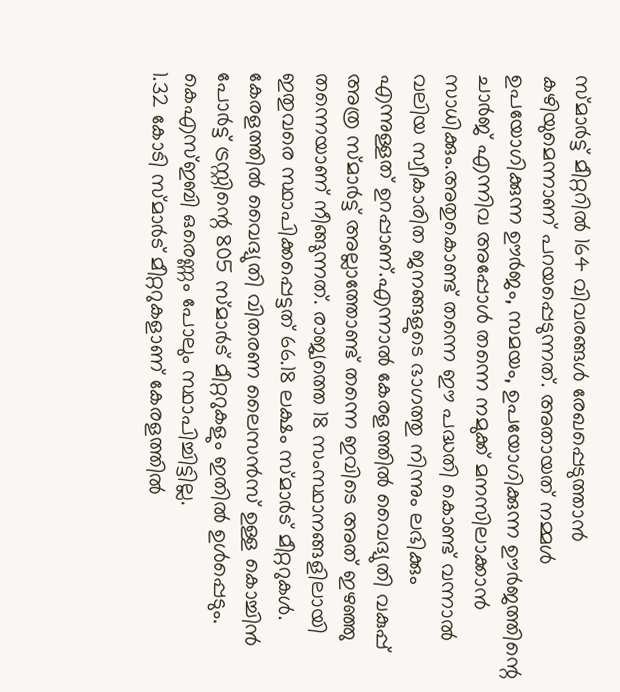സ്മാർട്ട് മീറ്ററിൽ 164 വിവരങ്ങൾ രേഖപ്പെടുത്താൻ കഴിയുമെന്നാണ് പറയപ്പെടുന്നത്. അതായത് നമ്മൾ ഉപയോഗിക്കുന്ന ഊർജം, സമയം, ഉപയോഗിക്കുന്ന ഊർജത്തിന്റെ ചാർജ് എന്നിവ അപ്പോൾ തന്നെ നമുക്ക് മനസിലാക്കാൻ സാധിക്കും.അതുകൊണ്ട് തന്നെ ഈ പദ്ധതി കൊണ്ട് വന്നാൽ വലിയ സ്വീകാരിത ജനങ്ങളുടെ ഭാഗത്തു നിന്നും ലഭിക്കും എന്നുള്ളത് ഉറപ്പാണ്.എന്നാൽ കേരളത്തിൽ വൈദ്യുതി വകുപ്പ് അത്ര സ്മാർട്ട് അല്ലാത്തോണ്ട് തന്നെ ഇവിടെ അത് ഇഴഞ്ഞു തന്നെയാണ് നീങ്ങുന്നത്. രാജ്യത്തെ 18 സംസ്ഥാനങ്ങളിലായി ഇതുവരെ സ്ഥാപിക്കപ്പെട്ടത് 66.18 ലക്ഷം സ്മാർട് മീറ്ററുകൾ. കേരളത്തിൽ വൈദ്യുതി വിതരണ ലൈസൻസ് ഉള്ള കൊച്ചിൻ പോർട്ട് ട്രസ്റ്റിന്റെ 805 സ്മാർട് മീറ്ററുകളും ഇതിൽ ഉൾപ്പെടും. കെഎസ്ഇബി ഒരെണ്ണം പോലും സ്ഥാപിച്ചിട്ടില്ല.
1.32 കോടി സ്മാർട് മീറ്ററുകളാണ് കേരളത്തിൽ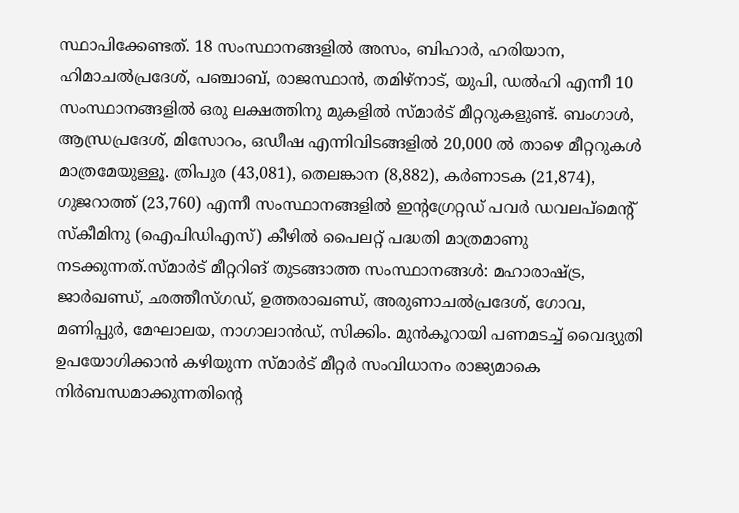സ്ഥാപിക്കേണ്ടത്. 18 സംസ്ഥാനങ്ങളിൽ അസം, ബിഹാർ, ഹരിയാന, ഹിമാചൽപ്രദേശ്, പഞ്ചാബ്, രാജസ്ഥാൻ, തമിഴ്നാട്, യുപി, ഡൽഹി എന്നീ 10 സംസ്ഥാനങ്ങളിൽ ഒരു ലക്ഷത്തിനു മുകളിൽ സ്മാർട് മീറ്ററുകളുണ്ട്. ബംഗാൾ, ആന്ധ്രപ്രദേശ്, മിസോറം, ഒഡീഷ എന്നിവിടങ്ങളിൽ 20,000 ൽ താഴെ മീറ്ററുകൾ മാത്രമേയുള്ളൂ. ത്രിപുര (43,081), തെലങ്കാന (8,882), കർണാടക (21,874), ഗുജറാത്ത് (23,760) എന്നീ സംസ്ഥാനങ്ങളിൽ ഇന്റഗ്രേറ്റഡ് പവർ ഡവലപ്മെന്റ് സ്കീമിനു (ഐപിഡിഎസ്) കീഴിൽ പൈലറ്റ് പദ്ധതി മാത്രമാണു നടക്കുന്നത്.സ്മാർട് മീറ്ററിങ് തുടങ്ങാത്ത സംസ്ഥാനങ്ങൾ: മഹാരാഷ്ട്ര, ജാർഖണ്ഡ്, ഛത്തീസ്ഗഡ്, ഉത്തരാഖണ്ഡ്, അരുണാചൽപ്രദേശ്, ഗോവ, മണിപ്പുർ, മേഘാലയ, നാഗാലാൻഡ്, സിക്കിം. മുൻകൂറായി പണമടച്ച് വൈദ്യുതി ഉപയോഗിക്കാൻ കഴിയുന്ന സ്മാർട് മീറ്റർ സംവിധാനം രാജ്യമാകെ നിർബന്ധമാക്കുന്നതിന്റെ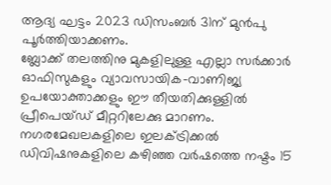ആദ്യ ഘട്ടം 2023 ഡിസംബർ 31ന് മുൻപു പൂർത്തിയാക്കണം.
ബ്ലോക്ക് തലത്തിനു മുകളിലുള്ള എല്ലാ സർക്കാർ ഓഫിസുകളും വ്യാവസായിക–വാണിജ്യ ഉപയോക്താക്കളും ഈ തീയതിക്കുള്ളിൽ പ്രീപെയ്ഡ് മീറ്ററിലേക്കു മാറണം. നഗരമേഖലകളിലെ ഇലക്ട്രിക്കൽ ഡിവിഷനുകളിലെ കഴിഞ്ഞ വർഷത്തെ നഷ്ടം 15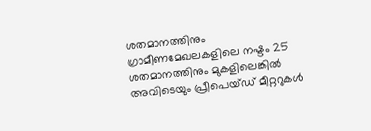ശതമാനത്തിനും ഗ്രാമീണമേഖലകളിലെ നഷ്ടം 25 ശതമാനത്തിനും മുകളിലെങ്കിൽ അവിടെയും പ്രീപെയ്ഡ് മീറ്ററുകൾ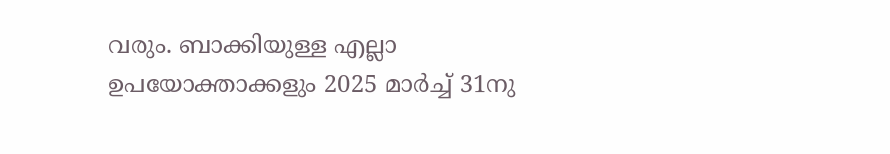വരും. ബാക്കിയുള്ള എല്ലാ ഉപയോക്താക്കളും 2025 മാർച്ച് 31നു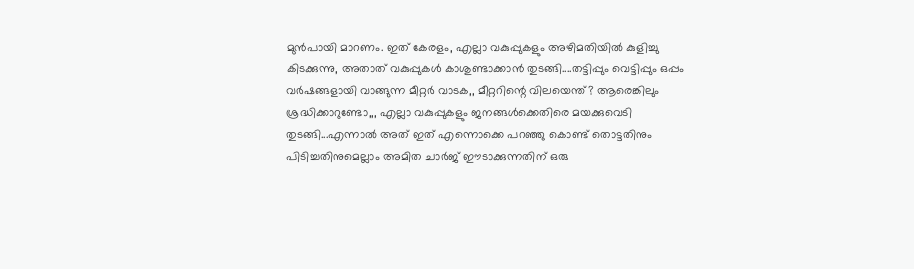മുൻപായി മാറണം. ഇത് കേരളം, എല്ലാ വകുപ്പുകളും അഴിമതിയിൽ കുളിച്ചു കിടക്കുന്നു, അതാത് വകുപ്പുകൾ കാശുണ്ടാക്കാൻ തുടങ്ങി....തട്ടിപ്പും വെട്ടിപ്പും ഒപ്പം വർഷങ്ങളായി വാങ്ങുന്ന മീറ്റർ വാടക,, മീറ്ററിന്റെ വിലയെന്ത്? ആരെങ്കിലും ശ്രദ്ധിക്കാറുണ്ടോ,,, എല്ലാ വകുപ്പുകളും ജനങ്ങൾക്കെതിരെ മയക്കുവെടി തുടങ്ങി...എന്നാൽ അത് ഇത് എന്നൊക്കെ പറഞ്ഞു കൊണ്ട് തൊട്ടതിനും പിടിച്ചതിനുമെല്ലാം അമിത ചാർജ് ഈടാക്കുന്നതിന് ഒരു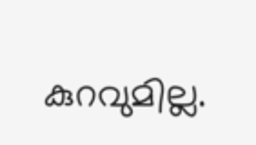കുറവുമില്ല.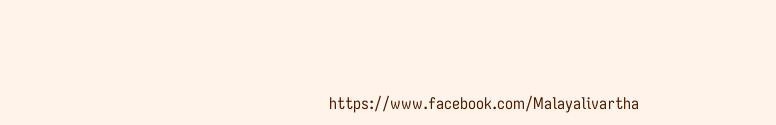https://www.facebook.com/Malayalivartha